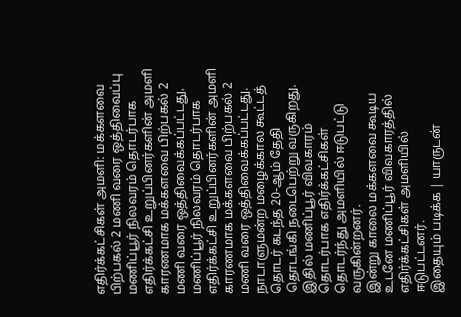எதிர்க்கட்சிகள் அமளி: மக்களவை பிற்பகல் 2 மணி வரை ஒத்திவைப்பு
மணிப்பூர் நிலவரம் தொடர்பாக எதிர்க்கட்சி உறுப்பினர்களின் அமளி காரணமாக மக்களவை பிற்பகல் 2 மணி வரை ஒத்திவைக்கப்பட்டது.
மணிப்பூர் நிலவரம் தொடர்பாக எதிர்க்கட்சி உறுப்பினர்களின் அமளி காரணமாக மக்களவை பிற்பகல் 2 மணி வரை ஒத்திவைக்கப்பட்டது.
நாடாளுமன்ற மழைக்கால கூட்டத் தொடர் கடந்த 20-ஆம் தேதி தொடங்கி நடைபெற்று வருகிறது. இதில் மணிப்பூர் விவகாரம் தொடர்பாக எதிர்க்கட்சிகள் தொடர்ந்து அமளியில் ஈடுபட்டு வருகின்றனர்.
இன்று காலை மக்களவை கூடிய உடனே மணிப்பூர் விவகாரத்தில் எதிர்க்கட்சிகள் அமளியில் ஈடுபட்டனர்.
இதையும் படிக்க | யாருடன்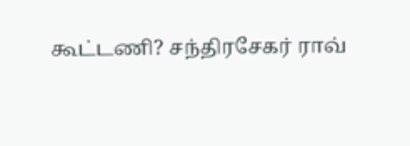கூட்டணி? சந்திரசேகர் ராவ்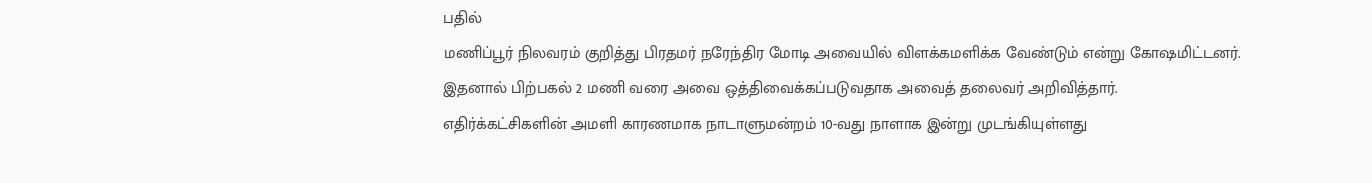பதில்
மணிப்பூர் நிலவரம் குறித்து பிரதமர் நரேந்திர மோடி அவையில் விளக்கமளிக்க வேண்டும் என்று கோஷமிட்டனர்.
இதனால் பிற்பகல் 2 மணி வரை அவை ஒத்திவைக்கப்படுவதாக அவைத் தலைவர் அறிவித்தார்.
எதிர்க்கட்சிகளின் அமளி காரணமாக நாடாளுமன்றம் 10-வது நாளாக இன்று முடங்கியுள்ளது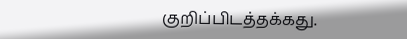குறிப்பிடத்தக்கது.